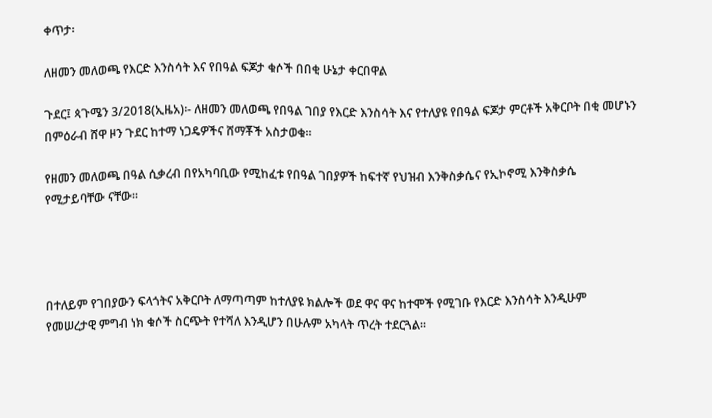ቀጥታ፡

ለዘመን መለወጫ የእርድ እንስሳት እና የበዓል ፍጆታ ቁሶች በበቂ ሁኔታ ቀርበዋል

ጉደር፤ ጳጉሜን 3/2018(ኢዜአ)፡- ለዘመን መለወጫ የበዓል ገበያ የእርድ እንስሳት እና የተለያዩ የበዓል ፍጆታ ምርቶች አቅርቦት በቂ መሆኑን በምዕራብ ሸዋ ዞን ጉደር ከተማ ነጋዴዎችና ሸማቾች አስታወቁ።

የዘመን መለወጫ በዓል ሲቃረብ በየአካባቢው የሚከፈቱ የበዓል ገበያዎች ከፍተኛ የህዝብ እንቅስቃሴና የኢኮኖሚ እንቅስቃሴ የሚታይባቸው ናቸው።




በተለይም የገበያውን ፍላጎትና አቅርቦት ለማጣጣም ከተለያዩ ክልሎች ወደ ዋና ዋና ከተሞች የሚገቡ የእርድ እንስሳት እንዲሁም የመሠረታዊ ምግብ ነክ ቁሶች ስርጭት የተሻለ እንዲሆን በሁሉም አካላት ጥረት ተደርጓል።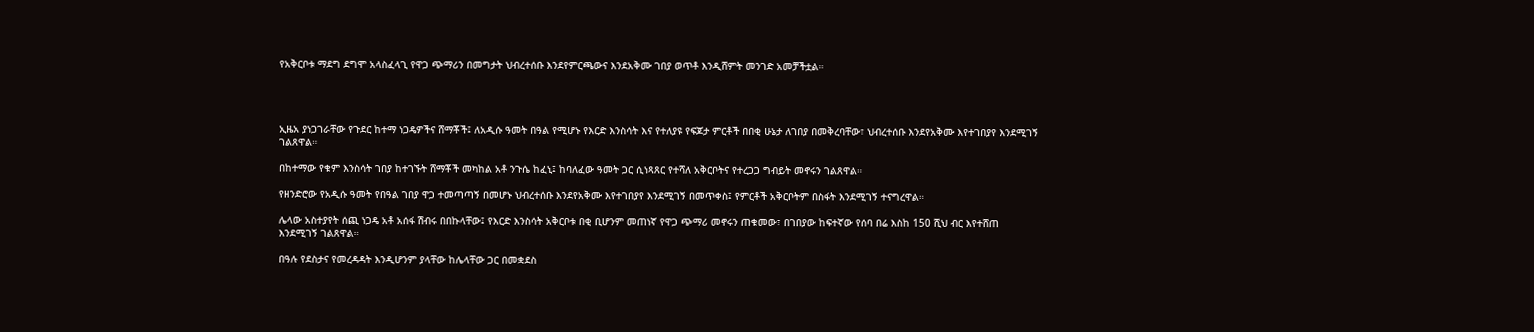የአቅርቦቱ ማደግ ደግሞ አላስፈላጊ የዋጋ ጭማሪን በመግታት ህብረተሰቡ እንደየምርጫውና እንደአቅሙ ገበያ ወጥቶ እንዲሸምት መንገድ አመቻችቷል።




ኢዜአ ያነጋገራቸው የጉደር ከተማ ነጋዴዎችና ሸማቾች፤ ለአዲሱ ዓመት በዓል የሚሆኑ የእርድ እንስሳት እና የተለያዩ የፍጆታ ምርቶች በበቂ ሁኔታ ለገበያ በመቅረባቸው፣ ህብረተሰቡ እንደየአቅሙ እየተገበያየ እንደሚገኝ ገልጸዋል።

በከተማው የቁም እንስሳት ገበያ ከተገኙት ሸማቾች መካከል አቶ ንጉሴ ከፈኒ፤ ከባለፈው ዓመት ጋር ሲነጻጸር የተሻለ አቅርቦትና የተረጋጋ ግብይት መኖሩን ገልጸዋል።

የዘንድሮው የአዲሱ ዓመት የበዓል ገበያ ዋጋ ተመጣጣኝ በመሆኑ ህብረተሰቡ እንደየአቅሙ እየተገበያየ እንደሚገኝ በመጥቀስ፤ የምርቶች አቅርቦትም በስፋት እንደሚገኝ ተናግረዋል።

ሌላው አስተያየት ሰጪ ነጋዴ አቶ አሰፋ ሽብሩ በበኩላቸው፤ የእርድ እንስሳት አቅርቦቱ በቂ ቢሆንም መጠነኛ የዋጋ ጭማሪ መኖሩን ጠቁመው፣ በገበያው ከፍተኛው የሰባ በሬ እስከ 150 ሺህ ብር እየተሸጠ እንደሚገኝ ገልጸዋል።

በዓሉ የደስታና የመረዳዳት እንዲሆንም ያላቸው ከሌላቸው ጋር በመቋደስ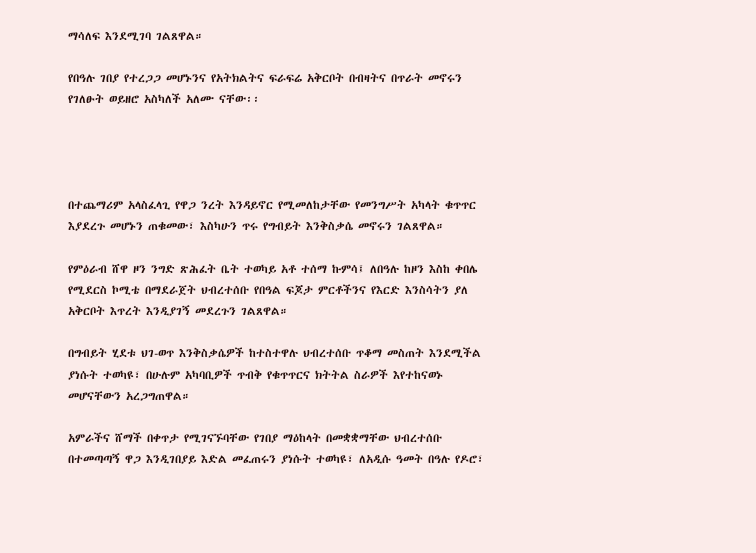ማሳለፍ እንደሚገባ ገልጸዋል።

የበዓሉ ገበያ የተረጋጋ መሆኑንና የአትክልትና ፍራፍሬ አቅርቦት በብዛትና በጥራት መኖሩን የገለፁት ወይዘሮ አስካለች አለሙ ናቸው፡፡




በተጨማሪም አላስፈላጊ የዋጋ ንረት እንዳይኖር የሚመለከታቸው የመንግሥት አካላት ቁጥጥር እያደረጉ መሆኑን ጠቁመው፣ እስካሁን ጥሩ የግብይት እንቅስቃሴ መኖሩን ገልጸዋል።

የምዕራብ ሸዋ ዞን ንግድ ጽሕፈት ቤት ተወካይ አቶ ተሰማ ኩምሳ፤ ለበዓሉ ከዞን እስከ ቀበሌ የሚደርስ ኮሚቴ በማደራጀት ህብረተሰቡ የበዓል ፍጆታ ምርቶችንና የእርድ እንስሳትን ያለ አቅርቦት እጥረት እንዲያገኝ መደረጉን ገልጸዋል።

በግብይት ሂደቱ ህገ-ወጥ እንቅስቃሴዎች ከተስተዋሉ ህብረተሰቡ ጥቆማ መስጠት እንደሚችል ያነሱት ተወካዩ፣ በሁሉም አካባቢዎች ጥብቅ የቁጥጥርና ክትትል ስራዎች እየተከናወኑ መሆናቸውን አረጋግጠዋል።

አምራችና ሸማች በቀጥታ የሚገናኙባቸው የገበያ ማዕከላት በመቋቋማቸው ህብረተሰቡ በተመጣጣኝ ዋጋ እንዲገበያይ እድል መፈጠሩን ያነሱት ተወካዩ፣ ለአዲሱ ዓመት በዓሉ የዶሮ፣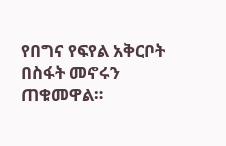የበግና የፍየል አቅርቦት በስፋት መኖሩን ጠቁመዋል።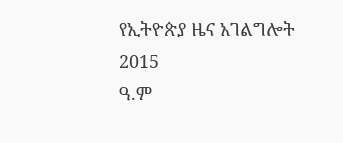የኢትዮጵያ ዜና አገልግሎት
2015
ዓ.ም